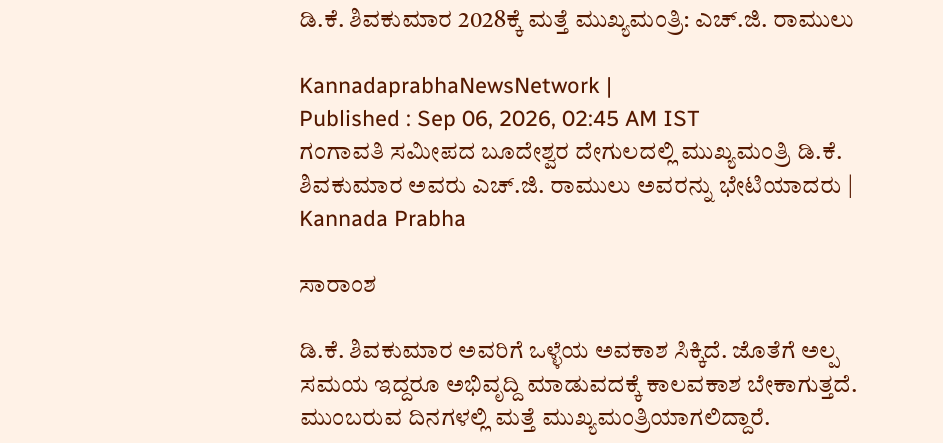ಡಿ.ಕೆ. ಶಿವಕುಮಾರ 2028ಕ್ಕೆ ಮತ್ತೆ ಮುಖ್ಯಮಂತ್ರಿ: ಎಚ್.ಜಿ. ರಾಮುಲು

KannadaprabhaNewsNetwork |
Published : Sep 06, 2026, 02:45 AM IST
ಗಂಗಾವತಿ ಸಮೀಪದ ಬೂದೇಶ್ವರ ದೇಗುಲದಲ್ಲಿ ಮುಖ್ಯಮಂತ್ರಿ ಡಿ.ಕೆ. ಶಿವಕುಮಾರ ಅವರು ಎಚ್.ಜಿ. ರಾಮುಲು ಅವರನ್ನು ಭೇಟಿಯಾದರು | Kannada Prabha

ಸಾರಾಂಶ

ಡಿ.ಕೆ. ಶಿವಕುಮಾರ ಅವರಿಗೆ ಒಳ್ಳೆಯ ಅವಕಾಶ ಸಿಕ್ಕಿದೆ. ಜೊತೆಗೆ ಅಲ್ಪ ಸಮಯ ಇದ್ದರೂ ಅಭಿವೃದ್ದಿ ಮಾಡುವದಕ್ಕೆ ಕಾಲವಕಾಶ ಬೇಕಾಗುತ್ತದೆ. ಮುಂಬರುವ ದಿನಗಳಲ್ಲಿ ಮತ್ತೆ ಮುಖ್ಯಮಂತ್ರಿಯಾಗಲಿದ್ದಾರೆ.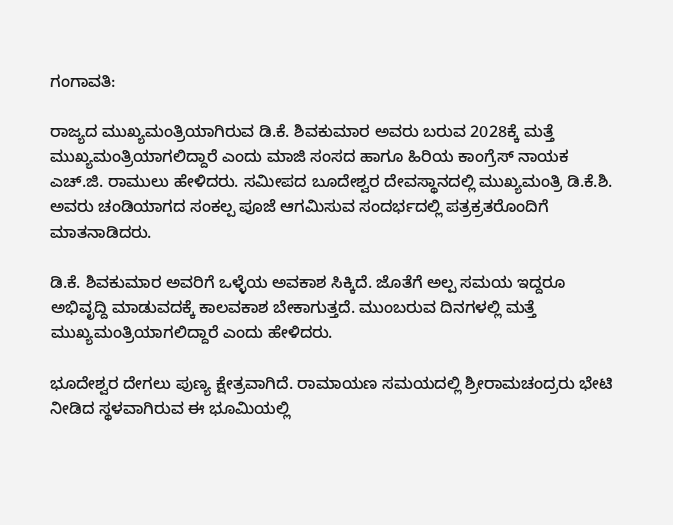ಗಂಗಾವತಿ:

ರಾಜ್ಯದ ಮುಖ್ಯಮಂತ್ರಿಯಾಗಿರುವ ಡಿ.ಕೆ. ಶಿವಕುಮಾರ ಅವರು ಬರುವ 2028ಕ್ಕೆ ಮತ್ತೆ ಮುಖ್ಯಮಂತ್ರಿಯಾಗಲಿದ್ದಾರೆ ಎಂದು ಮಾಜಿ ಸಂಸದ ಹಾಗೂ ಹಿರಿಯ ಕಾಂಗ್ರೆಸ್ ನಾಯಕ ಎಚ್.ಜಿ. ರಾಮುಲು ಹೇಳಿದರು. ಸಮೀಪದ ಬೂದೇಶ್ವರ ದೇವಸ್ಥಾನದಲ್ಲಿ ಮುಖ್ಯಮಂತ್ರಿ ಡಿ.ಕೆ.ಶಿ. ಅವರು ಚಂಡಿಯಾಗದ ಸಂಕಲ್ಪ ಪೂಜೆ ಆಗಮಿಸುವ ಸಂದರ್ಭದಲ್ಲಿ ಪತ್ರಕ್ರತರೊಂದಿಗೆ ಮಾತನಾಡಿದರು.

ಡಿ.ಕೆ. ಶಿವಕುಮಾರ ಅವರಿಗೆ ಒಳ್ಳೆಯ ಅವಕಾಶ ಸಿಕ್ಕಿದೆ. ಜೊತೆಗೆ ಅಲ್ಪ ಸಮಯ ಇದ್ದರೂ ಅಭಿವೃದ್ದಿ ಮಾಡುವದಕ್ಕೆ ಕಾಲವಕಾಶ ಬೇಕಾಗುತ್ತದೆ. ಮುಂಬರುವ ದಿನಗಳಲ್ಲಿ ಮತ್ತೆ ಮುಖ್ಯಮಂತ್ರಿಯಾಗಲಿದ್ದಾರೆ ಎಂದು ಹೇಳಿದರು.

ಭೂದೇಶ್ವರ ದೇಗಲು ಪುಣ್ಯ ಕ್ಷೇತ್ರವಾಗಿದೆ. ರಾಮಾಯಣ ಸಮಯದಲ್ಲಿ ಶ್ರೀರಾಮಚಂದ್ರರು ಭೇಟಿ ನೀಡಿದ ಸ್ಥಳವಾಗಿರುವ ಈ ಭೂಮಿಯಲ್ಲಿ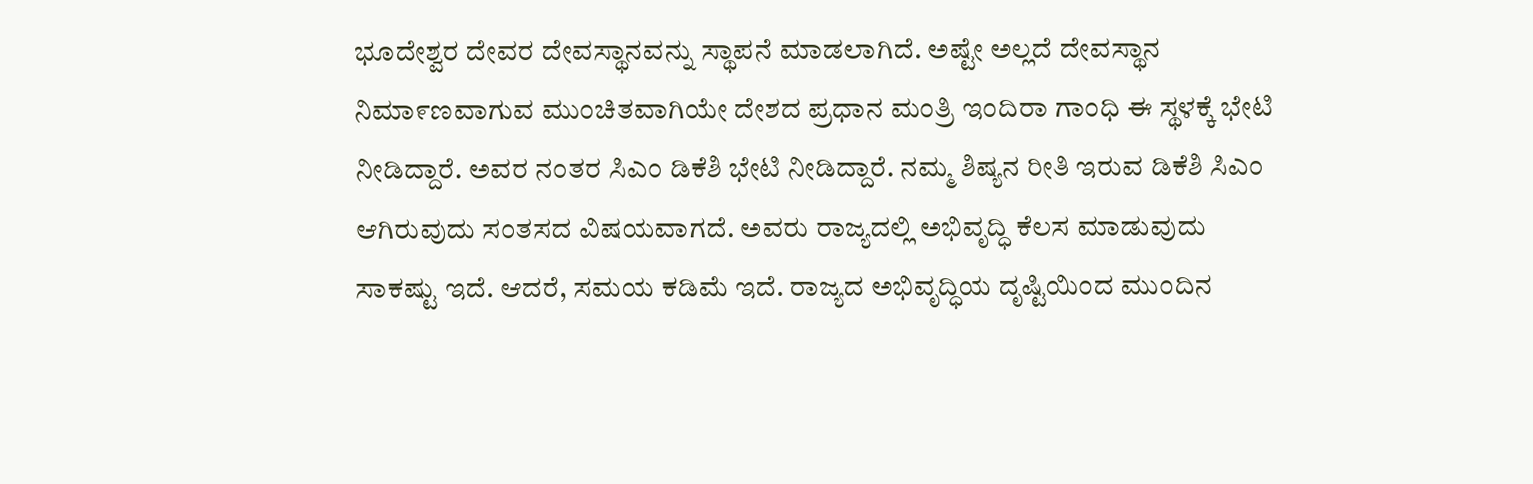ಭೂದೇಶ್ವರ ದೇವರ ದೇವಸ್ಥಾನವನ್ನು ಸ್ಥಾಪನೆ ಮಾಡಲಾಗಿದೆ. ಅಷ್ಟೇ ಅಲ್ಲದೆ ದೇವಸ್ಥಾನ ನಿಮಾ೯ಣವಾಗುವ ಮುಂಚಿತವಾಗಿಯೇ ದೇಶದ ಪ್ರಧಾನ ಮಂತ್ರಿ ಇಂದಿರಾ ಗಾಂಧಿ ಈ ಸ್ಥಳಕ್ಕೆ ಭೇಟಿ ನೀಡಿದ್ದಾರೆ. ಅವರ ನಂತರ ಸಿಎಂ ಡಿಕೆಶಿ ಭೇಟಿ ನೀಡಿದ್ದಾರೆ. ನಮ್ಮ ಶಿಷ್ಯನ ರೀತಿ ಇರುವ ಡಿಕೆಶಿ ಸಿಎಂ ಆಗಿರುವುದು ಸಂತಸದ ವಿಷಯವಾಗದೆ. ಅವರು ರಾಜ್ಯದಲ್ಲಿ ಅಭಿವೃದ್ಧಿ ಕೆಲಸ ಮಾಡುವುದು ಸಾಕಷ್ಟು ಇದೆ. ಆದರೆ, ಸಮಯ ಕಡಿಮೆ ಇದೆ. ರಾಜ್ಯದ ಅಭಿವೃದ್ಧಿಯ ದೃಷ್ಟಿಯಿಂದ ಮುಂದಿನ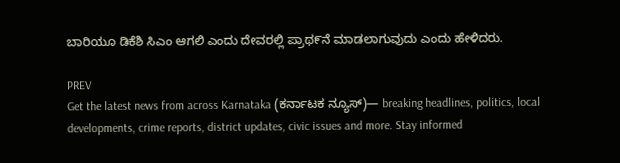ಬಾರಿಯೂ ಡಿಕೆಶಿ ಸಿಎಂ ಆಗಲಿ ಎಂದು ದೇವರಲ್ಲಿ ಪ್ರಾಥ೯ನೆ ಮಾಡಲಾಗುವುದು ಎಂದು ಹೇಳಿದರು.

PREV
Get the latest news from across Karnataka (ಕರ್ನಾಟಕ ನ್ಯೂಸ್)— breaking headlines, politics, local developments, crime reports, district updates, civic issues and more. Stay informed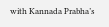with Kannada Prabha’s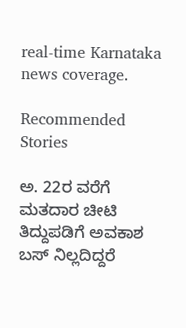real‑time Karnataka news coverage.

Recommended Stories

ಅ. 22ರ ವರೆಗೆ ಮತದಾರ ಚೀಟಿ ತಿದ್ದುಪಡಿಗೆ ಅವಕಾಶ
ಬಸ್ ನಿಲ್ಲದಿದ್ದರೆ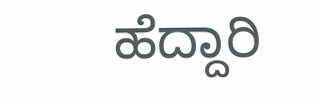ಹೆದ್ದಾರಿ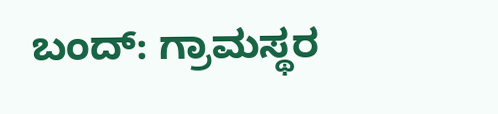ಬಂದ್: ಗ್ರಾಮಸ್ಥರ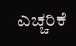ಎಚ್ಚರಿಕೆ